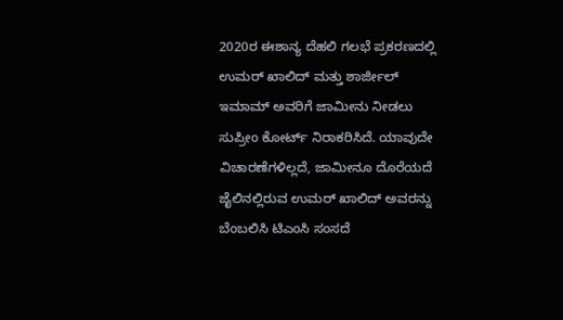2020ರ ಈಶಾನ್ಯ ದೆಹಲಿ ಗಲಭೆ ಪ್ರಕರಣದಲ್ಲಿ ಉಮರ್ ಖಾಲಿದ್ ಮತ್ತು ಶಾರ್ಜೀಲ್ ಇಮಾಮ್ ಅವರಿಗೆ ಜಾಮೀನು ನೀಡಲು ಸುಪ್ರೀಂ ಕೋರ್ಟ್ ನಿರಾಕರಿಸಿದೆ. ಯಾವುದೇ ವಿಚಾರಣೆಗಳಿಲ್ಲದೆ, ಜಾಮೀನೂ ದೊರೆಯದೆ ಜೈಲಿನಲ್ಲಿರುವ ಉಮರ್ ಖಾಲಿದ್ ಅವರನ್ನು ಬೆಂಬಲಿಸಿ ಟಿಎಂಸಿ ಸಂಸದೆ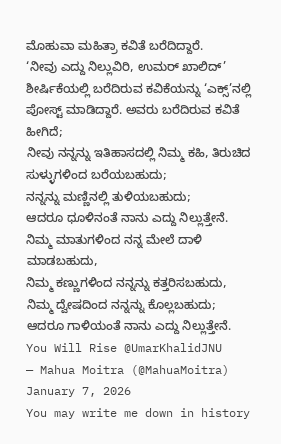ಮೊಹುವಾ ಮಹಿತ್ರಾ ಕವಿತೆ ಬರೆದಿದ್ದಾರೆ.
‘ನೀವು ಎದ್ದು ನಿಲ್ಲುವಿರಿ, ಉಮರ್ ಖಾಲಿದ್’ ಶೀರ್ಷಿಕೆಯಲ್ಲಿ ಬರೆದಿರುವ ಕವಿಕೆಯನ್ನು ‘ಎಕ್ಸ್’ನಲ್ಲಿ ಪೋಸ್ಟ್ ಮಾಡಿದ್ದಾರೆ. ಅವರು ಬರೆದಿರುವ ಕವಿತೆ ಹೀಗಿದೆ;
ನೀವು ನನ್ನನ್ನು ಇತಿಹಾಸದಲ್ಲಿ ನಿಮ್ಮ ಕಹಿ, ತಿರುಚಿದ ಸುಳ್ಳುಗಳಿಂದ ಬರೆಯಬಹುದು;
ನನ್ನನ್ನು ಮಣ್ಣಿನಲ್ಲಿ ತುಳಿಯಬಹುದು;
ಆದರೂ ಧೂಳಿನಂತೆ ನಾನು ಎದ್ದು ನಿಲ್ಲುತ್ತೇನೆ.
ನಿಮ್ಮ ಮಾತುಗಳಿಂದ ನನ್ನ ಮೇಲೆ ದಾಳಿ ಮಾಡಬಹುದು,
ನಿಮ್ಮ ಕಣ್ಣುಗಳಿಂದ ನನ್ನನ್ನು ಕತ್ತರಿಸಬಹುದು,
ನಿಮ್ಮ ದ್ವೇಷದಿಂದ ನನ್ನನ್ನು ಕೊಲ್ಲಬಹುದು;
ಆದರೂ ಗಾಳಿಯಂತೆ ನಾನು ಎದ್ದು ನಿಲ್ಲುತ್ತೇನೆ.
You Will Rise @UmarKhalidJNU
— Mahua Moitra (@MahuaMoitra) January 7, 2026
You may write me down in history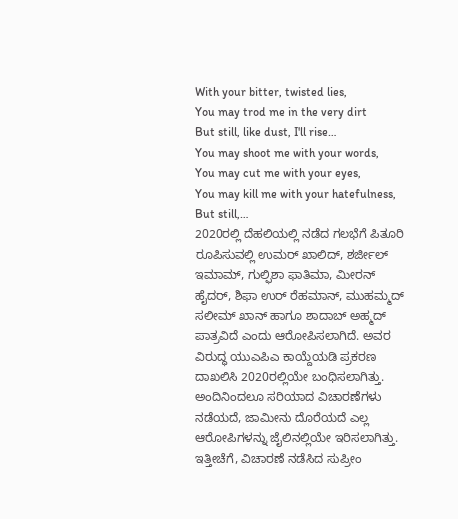With your bitter, twisted lies,
You may trod me in the very dirt
But still, like dust, I'll rise…
You may shoot me with your words,
You may cut me with your eyes,
You may kill me with your hatefulness,
But still,…
2020ರಲ್ಲಿ ದೆಹಲಿಯಲ್ಲಿ ನಡೆದ ಗಲಭೆಗೆ ಪಿತೂರಿ ರೂಪಿಸುವಲ್ಲಿ ಉಮರ್ ಖಾಲಿದ್, ಶರ್ಜೀಲ್ ಇಮಾಮ್, ಗುಲ್ಫಿಶಾ ಫಾತಿಮಾ, ಮೀರನ್ ಹೈದರ್, ಶಿಫಾ ಉರ್ ರೆಹಮಾನ್, ಮುಹಮ್ಮದ್ ಸಲೀಮ್ ಖಾನ್ ಹಾಗೂ ಶಾದಾಬ್ ಅಹ್ಮದ್ ಪಾತ್ರವಿದೆ ಎಂದು ಆರೋಪಿಸಲಾಗಿದೆ. ಅವರ ವಿರುದ್ಧ ಯುಎಪಿಎ ಕಾಯ್ದೆಯಡಿ ಪ್ರಕರಣ ದಾಖಲಿಸಿ 2020ರಲ್ಲಿಯೇ ಬಂಧಿಸಲಾಗಿತ್ತು. ಅಂದಿನಿಂದಲೂ ಸರಿಯಾದ ವಿಚಾರಣೆಗಳು ನಡೆಯದೆ, ಜಾಮೀನು ದೊರೆಯದೆ ಎಲ್ಲ ಆರೋಪಿಗಳನ್ನು ಜೈಲಿನಲ್ಲಿಯೇ ಇರಿಸಲಾಗಿತ್ತು. ಇತ್ತೀಚೆಗೆ, ವಿಚಾರಣೆ ನಡೆಸಿದ ಸುಪ್ರೀಂ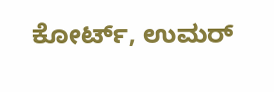ಕೋರ್ಟ್, ಉಮರ್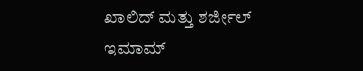ಖಾಲಿದ್ ಮತ್ತು ಶರ್ಜೀಲ್ ಇಮಾಮ್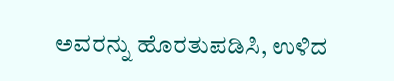ಅವರನ್ನು ಹೊರತುಪಡಿಸಿ, ಉಳಿದ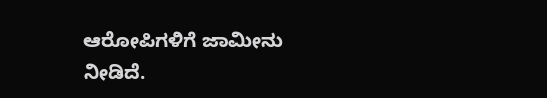ಆರೋಪಿಗಳಿಗೆ ಜಾಮೀನು ನೀಡಿದೆ.